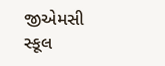જીએમસી સ્કૂલ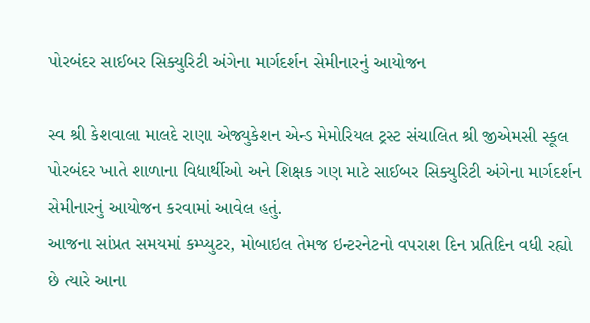પોરબંદર સાઈબર સિક્યુરિટી અંગેના માર્ગદર્શન સેમીનારનું આયોજન

સ્વ શ્રી કેશવાલા માલદે રાણા એજ્યુકેશન એન્ડ મેમોરિયલ ટ્રસ્ટ સંચાલિત શ્રી જીએમસી સ્કૂલ પોરબંદર ખાતે શાળાના વિદ્યાર્થીઓ અને શિક્ષક ગણ માટે સાઈબર સિક્યુરિટી અંગેના માર્ગદર્શન સેમીનારનું આયોજન કરવામાં આવેલ હતું.
આજના સાંપ્રત સમયમાં કમ્પ્યુટર, મોબાઇલ તેમજ ઇન્ટરનેટનો વપરાશ દિન પ્રતિદિન વધી રહ્યો છે ત્યારે આના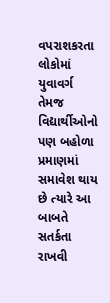વપરાશકરતા લોકોમાં યુવાવર્ગ તેમજ વિદ્યાર્થીઓનો પણ બહોળા પ્રમાણમાં સમાવેશ થાય છે ત્યારે આ બાબતે સતર્કતા રાખવી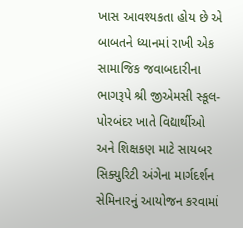ખાસ આવશ્યકતા હોય છે એ બાબતને ધ્યાનમાં રાખી એક સામાજિક જવાબદારીના ભાગરૂપે શ્રી જીએમસી સ્કૂલ- પોરબંદર ખાતે વિદ્યાર્થીઓ અને શિક્ષકણ માટે સાયબર સિક્યુરિટી અંગેના માર્ગદર્શન સેમિનારનું આયોજન કરવામાં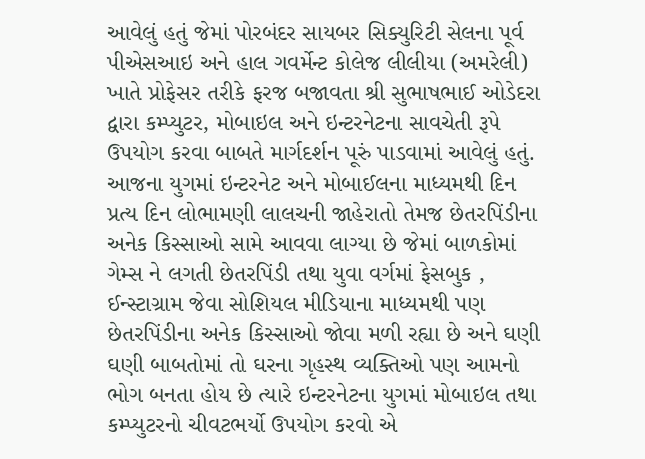આવેલું હતું જેમાં પોરબંદર સાયબર સિક્યુરિટી સેલના પૂર્વ પીએસઆઇ અને હાલ ગવર્મેન્ટ કોલેજ લીલીયા (અમરેલી) ખાતે પ્રોફેસર તરીકે ફરજ બજાવતા શ્રી સુભાષભાઈ ઓડેદરા દ્વારા કમ્પ્યુટર, મોબાઇલ અને ઇન્ટરનેટના સાવચેતી રૂપે ઉપયોગ કરવા બાબતે માર્ગદર્શન પૂરું પાડવામાં આવેલું હતું.
આજના યુગમાં ઇન્ટરનેટ અને મોબાઈલના માધ્યમથી દિન પ્રત્ય દિન લોભામણી લાલચની જાહેરાતો તેમજ છેતરપિંડીના અનેક કિસ્સાઓ સામે આવવા લાગ્યા છે જેમાં બાળકોમાં ગેમ્સ ને લગતી છેતરપિંડી તથા યુવા વર્ગમાં ફેસબુક , ઈન્સ્ટાગ્રામ જેવા સોશિયલ મીડિયાના માધ્યમથી પણ છેતરપિંડીના અનેક કિસ્સાઓ જોવા મળી રહ્યા છે અને ઘણી ઘણી બાબતોમાં તો ઘરના ગૃહસ્થ વ્યક્તિઓ પણ આમનો ભોગ બનતા હોય છે ત્યારે ઇન્ટરનેટના યુગમાં મોબાઇલ તથા કમ્પ્યુટરનો ચીવટભર્યો ઉપયોગ કરવો એ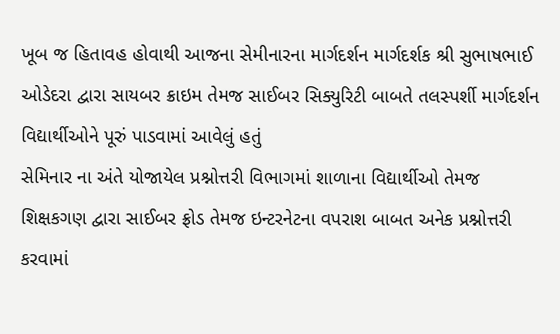ખૂબ જ હિતાવહ હોવાથી આજના સેમીનારના માર્ગદર્શન માર્ગદર્શક શ્રી સુભાષભાઈ ઓડેદરા દ્વારા સાયબર ક્રાઇમ તેમજ સાઈબર સિક્યુરિટી બાબતે તલસ્પર્શી માર્ગદર્શન વિદ્યાર્થીઓને પૂરું પાડવામાં આવેલું હતું
સેમિનાર ના અંતે યોજાયેલ પ્રશ્નોત્તરી વિભાગમાં શાળાના વિદ્યાર્થીઓ તેમજ શિક્ષકગણ દ્વારા સાઈબર ફ્રોડ તેમજ ઇન્ટરનેટના વપરાશ બાબત અનેક પ્રશ્નોત્તરી કરવામાં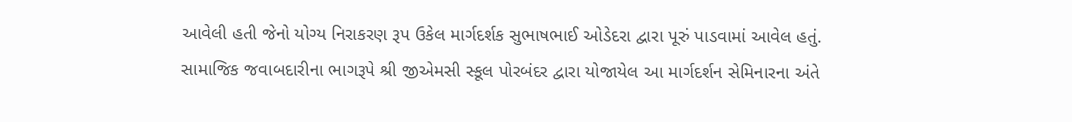આવેલી હતી જેનો યોગ્ય નિરાકરણ રૂપ ઉકેલ માર્ગદર્શક સુભાષભાઈ ઓડેદરા દ્વારા પૂરું પાડવામાં આવેલ હતું.
સામાજિક જવાબદારીના ભાગરૂપે શ્રી જીએમસી સ્કૂલ પોરબંદર દ્વારા યોજાયેલ આ માર્ગદર્શન સેમિનારના અંતે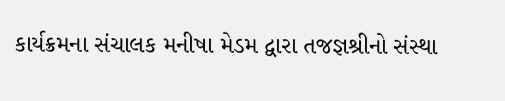કાર્યક્રમના સંચાલક મનીષા મેડમ દ્વારા તજજ્ઞશ્રીનો સંસ્થા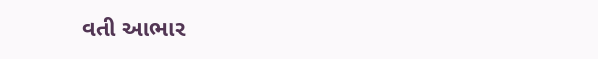વતી આભાર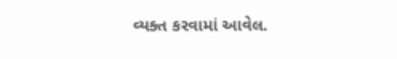વ્યક્ત કરવામાં આવેલ.